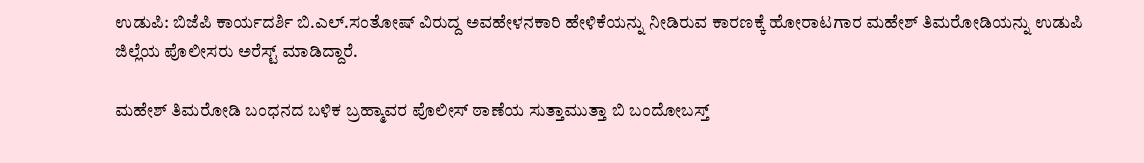ಉಡುಪಿ: ಬಿಜೆಪಿ ಕಾರ್ಯದರ್ಶಿ ಬಿ.ಎಲ್.ಸಂತೋಷ್‌ ವಿರುದ್ದ ಅವಹೇಳನಕಾರಿ ಹೇಳಿಕೆಯನ್ನು ನೀಡಿರುವ ಕಾರಣಕ್ಕೆ ಹೋರಾಟಗಾರ ಮಹೇಶ್‌ ತಿಮರೋಡಿಯನ್ನು ಉಡುಪಿ ಜಿಲ್ಲೆಯ ಪೊಲೀಸರು ಅರೆಸ್ಟ್‌ ಮಾಡಿದ್ದಾರೆ.

ಮಹೇಶ್‌ ತಿಮರೋಡಿ ಬಂಧನದ ಬಳಿಕ ಬ್ರಹ್ಮಾವರ ಪೊಲೀಸ್‌ ಠಾಣೆಯ ಸುತ್ತಾಮುತ್ತಾ ಬಿ ಬಂದೋಬಸ್ತ್‌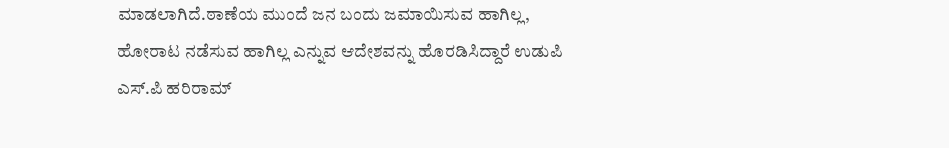ಮಾಡಲಾಗಿದೆ.ಠಾಣೆಯ ಮುಂದೆ ಜನ ಬಂದು ಜಮಾಯಿಸುವ ಹಾಗಿಲ್ಲ, ಹೋರಾಟ ನಡೆಸುವ ಹಾಗಿಲ್ಲ ಎನ್ನುವ ಆದೇಶವನ್ನು ಹೊರಡಿಸಿದ್ದಾರೆ ಉಡುಪಿ ಎಸ್.ಪಿ ಹರಿರಾಮ್‌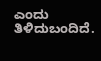ಎಂದು ತಿಳಿದುಬಂದಿದೆ.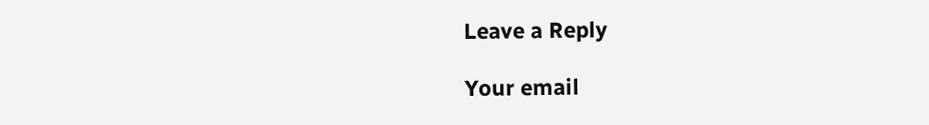Leave a Reply

Your email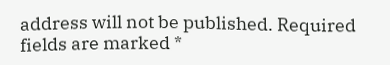address will not be published. Required fields are marked *